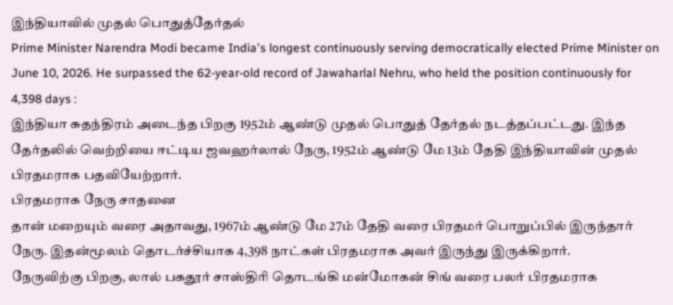இந்தியாவில் முதல் பொதுத்தேர்தல்
Prime Minister Narendra Modi became India's longest continuously serving democratically elected Prime Minister on June 10, 2026. He surpassed the 62-year-old record of Jawaharlal Nehru, who held the position continuously for 4,398 days :
இந்தியா சுதந்திரம் அடைந்த பிறகு 1952ம் ஆண்டு முதல் பொதுத் தேர்தல் நடத்தப்பட்டது. இந்த தேர்தலில் வெற்றியை ஈட்டிய ஜவஹர்லால் நேரு, 1952ம் ஆண்டு மே 13ம் தேதி இந்தியாவின் முதல் பிரதமராக பதவியேற்றார்.
பிரதமராக நேரு சாதனை
தான் மறையும் வரை அதாவது, 1967ம் ஆண்டு மே 27ம் தேதி வரை பிரதமர் பொறுப்பில் இருந்தார் நேரு. இதன்மூலம் தொடர்ச்சியாக 4,398 நாட்கள் பிரதமராக அவர் இருந்து இருக்கிறார்.
நேருவிற்கு பிறகு, லால் பகதூர் சாஸ்திரி தொடங்கி மன்மோகன் சிங் வரை பலர் பிரதமராக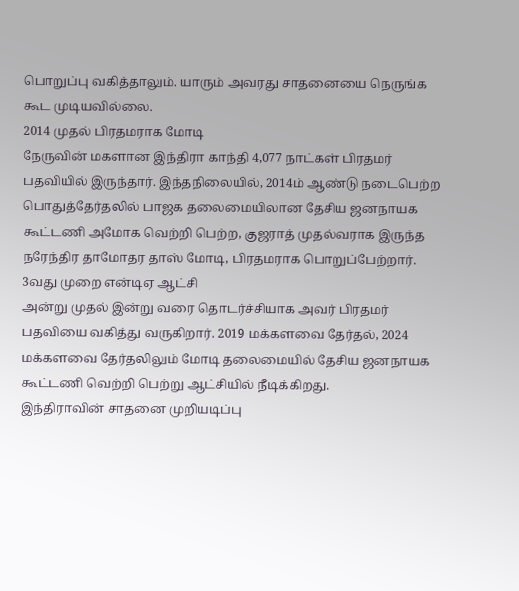பொறுப்பு வகித்தாலும். யாரும் அவரது சாதனையை நெருங்க கூட முடியவில்லை.
2014 முதல் பிரதமராக மோடி
நேருவின் மகளான இந்திரா காந்தி 4,077 நாட்கள் பிரதமர் பதவியில் இருந்தார். இந்தநிலையில், 2014ம் ஆண்டு நடைபெற்ற பொதுத்தேர்தலில் பாஜக தலைமையிலான தேசிய ஜனநாயக கூட்டணி அமோக வெற்றி பெற்ற, குஜராத் முதல்வராக இருந்த நரேந்திர தாமோதர தாஸ் மோடி, பிரதமராக பொறுப்பேற்றார்.
3வது முறை என்டிஏ ஆட்சி
அன்று முதல் இன்று வரை தொடர்ச்சியாக அவர் பிரதமர் பதவியை வகித்து வருகிறார். 2019 மக்களவை தேர்தல், 2024 மக்களவை தேர்தலிலும் மோடி தலைமையில் தேசிய ஜனநாயக கூட்டணி வெற்றி பெற்று ஆட்சியில் நீடிக்கிறது.
இந்திராவின் சாதனை முறியடிப்பு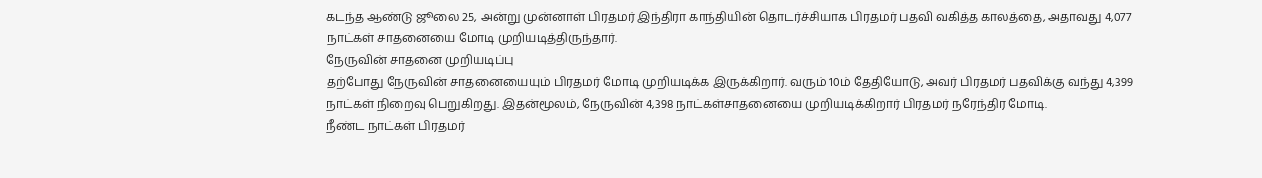கடந்த ஆண்டு ஜூலை 25, அன்று முன்னாள் பிரதமர் இந்திரா காந்தியின் தொடர்ச்சியாக பிரதமர் பதவி வகித்த காலத்தை, அதாவது 4,077 நாட்கள் சாதனையை மோடி முறியடித்திருந்தார்.
நேருவின் சாதனை முறியடிப்பு
தற்போது நேருவின் சாதனையையும் பிரதமர் மோடி முறியடிக்க இருக்கிறார். வரும் 10ம் தேதியோடு, அவர் பிரதமர் பதவிக்கு வந்து 4,399 நாட்கள் நிறைவு பெறுகிறது. இதன்மூலம், நேருவின் 4,398 நாட்கள்சாதனையை முறியடிக்கிறார் பிரதமர் நரேந்திர மோடி.
நீண்ட நாட்கள் பிரதமர்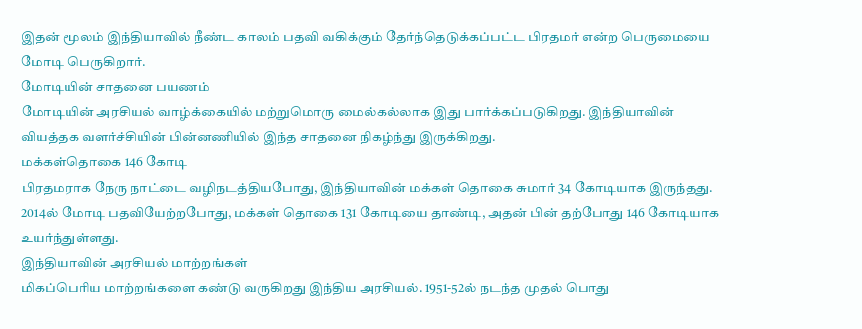இதன் மூலம் இந்தியாவில் நீண்ட காலம் பதவி வகிக்கும் தேர்ந்தெடுக்கப்பட்ட பிரதமர் என்ற பெருமையை மோடி பெருகிறார்.
மோடியின் சாதனை பயணம்
மோடியின் அரசியல் வாழ்க்கையில் மற்றுமொரு மைல்கல்லாக இது பார்க்கப்படுகிறது. இந்தியாவின் வியத்தக வளர்ச்சியின் பின்னணியில் இந்த சாதனை நிகழ்ந்து இருக்கிறது.
மக்கள்தொகை 146 கோடி
பிரதமராக நேரு நாட்டை வழிநடத்தியபோது, இந்தியாவின் மக்கள் தொகை சுமார் 34 கோடியாக இருந்தது. 2014ல் மோடி பதவியேற்றபோது, மக்கள் தொகை 131 கோடியை தாண்டி, அதன் பின் தற்போது 146 கோடியாக உயர்ந்துள்ளது.
இந்தியாவின் அரசியல் மாற்றங்கள்
மிகப்பெரிய மாற்றங்களை கண்டு வருகிறது இந்திய அரசியல். 1951-52ல் நடந்த முதல் பொது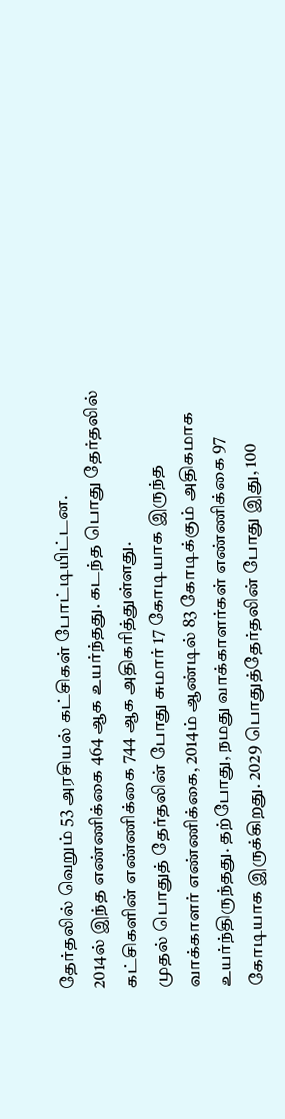தேர்தலில் வெறும் 53 அரசியல் கட்சிகள் போட்டியிட்டன.
2014ல் இந்த எண்ணிக்கை 464 ஆக உயர்ந்தது. கடந்த பொது தேர்தலில் கட்சிகளின் எண்ணிக்கை 744 ஆக அதிகரித்துள்ளது.
முதல் பொதுத் தேர்தலின் போது சுமார் 17 கோடியாக இருந்த வாக்காளர் எண்ணிக்கை, 2014ம் ஆண்டில் 83 கோடிக்கும் அதிகமாக உயர்ந்திருந்தது. தற்போது, நமது வாக்காளர்கள் எண்ணிக்கை 97 கோடியாக இருக்கிறது. 2029 பொதுத்தேர்தலின் போது இது, 100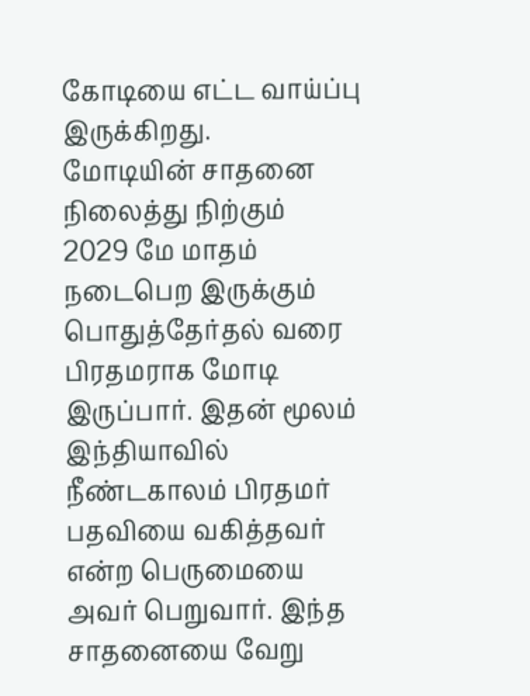கோடியை எட்ட வாய்ப்பு இருக்கிறது.
மோடியின் சாதனை நிலைத்து நிற்கும்
2029 மே மாதம் நடைபெற இருக்கும் பொதுத்தேர்தல் வரை பிரதமராக மோடி இருப்பார். இதன் மூலம் இந்தியாவில் நீண்டகாலம் பிரதமர் பதவியை வகித்தவர் என்ற பெருமையை அவர் பெறுவார். இந்த சாதனையை வேறு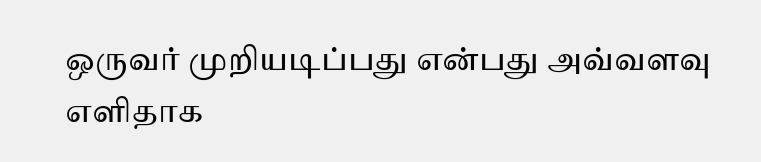ஒருவர் முறியடிப்பது என்பது அவ்வளவு எளிதாக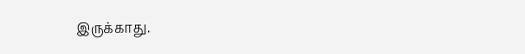இருக்காது.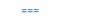===